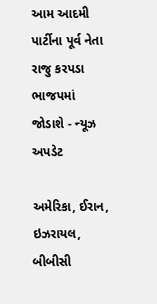આમ આદમી પાર્ટીના પૂર્વ નેતા રાજુ કરપડા ભાજપમાં જોડાશે - ન્યૂઝ અપડેટ

અમેરિકા, ઈરાન, ઇઝરાયલ, બીબીસી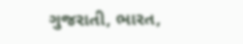ગુજરાતી, ભારત,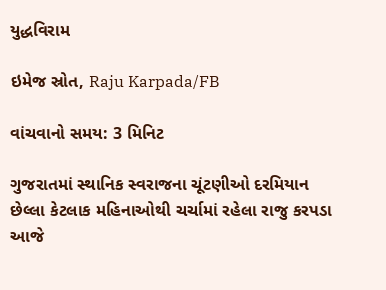યુદ્ધવિરામ

ઇમેજ સ્રોત, Raju Karpada/FB

વાંચવાનો સમય: 3 મિનિટ

ગુજરાતમાં સ્થાનિક સ્વરાજના ચૂંટણીઓ દરમિયાન છેલ્લા કેટલાક મહિનાઓથી ચર્ચામાં રહેલા રાજુ કરપડા આજે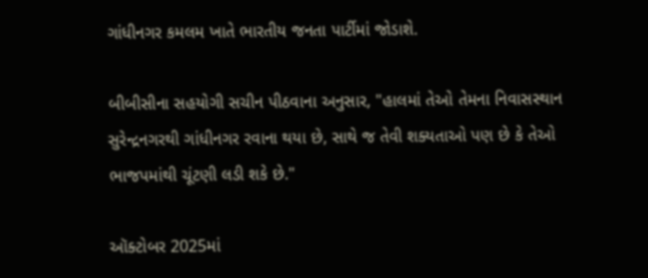ગાંધીનગર કમલમ ખાતે ભારતીય જનતા પાર્ટીમાં જોડાશે.

બીબીસીના સહયોગી સચીન પીઠવાના અનુસાર, "હાલમાં તેઓ તેમના નિવાસસ્થાન સુરેન્દ્રનગરથી ગાંધીનગર રવાના થયા છે, સાથે જ તેવી શક્યતાઓ પણ છે કે તેઓ ભાજપમાંથી ચૂંટણી લડી શકે છે."

ઑક્ટોબર 2025માં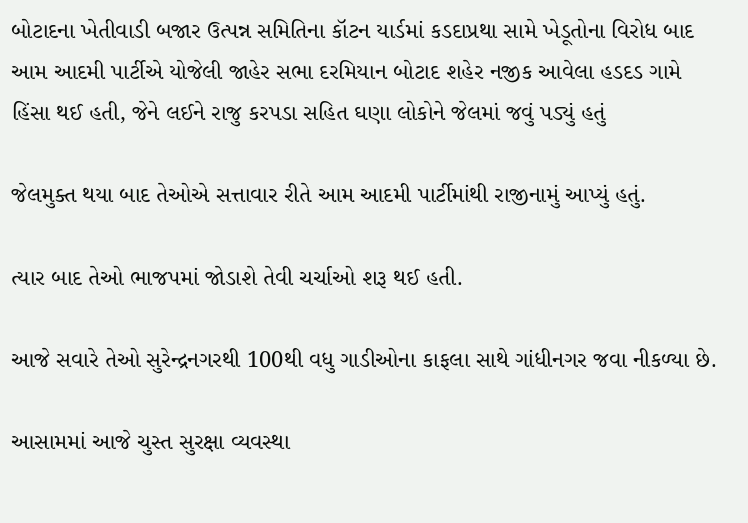બોટાદના ખેતીવાડી બજાર ઉત્પન્ન સમિતિના કૉટન યાર્ડમાં કડદાપ્રથા સામે ખેડૂતોના વિરોધ બાદ આમ આદમી પાર્ટીએ યોજેલી જાહેર સભા દરમિયાન બોટાદ શહેર નજીક આવેલા હડદડ ગામે હિંસા થઈ હતી, જેને લઈને રાજુ કરપડા સહિત ઘણા લોકોને જેલમાં જવું પડ્યું હતું

જેલમુક્ત થયા બાદ તેઓએ સત્તાવાર રીતે આમ આદમી પાર્ટીમાંથી રાજીનામું આપ્યું હતું.

ત્યાર બાદ તેઓ ભાજપમાં જોડાશે તેવી ચર્ચાઓ શરૂ થઈ હતી.

આજે સવારે તેઓ સુરેન્દ્રનગરથી 100થી વધુ ગાડીઓના કાફલા સાથે ગાંધીનગર જવા નીકળ્યા છે.

આસામમાં આજે ચુસ્ત સુરક્ષા વ્યવસ્થા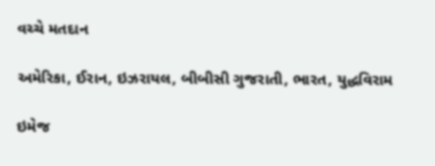વચ્ચે મતદાન

અમેરિકા, ઈરાન, ઇઝરાયલ, બીબીસી ગુજરાતી, ભારત, યુદ્ધવિરામ

ઇમેજ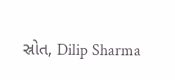સ્રોત, Dilip Sharma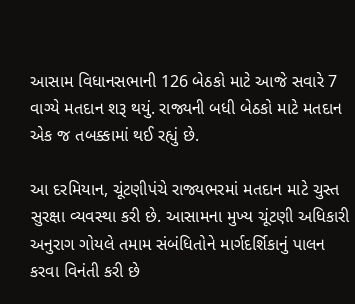આસામ વિધાનસભાની 126 બેઠકો માટે આજે સવારે 7 વાગ્યે મતદાન શરૂ થયું. રાજ્યની બધી બેઠકો માટે મતદાન એક જ તબક્કામાં થઈ રહ્યું છે.

આ દરમિયાન, ચૂંટણીપંચે રાજ્યભરમાં મતદાન માટે ચુસ્ત સુરક્ષા વ્યવસ્થા કરી છે. આસામના મુખ્ય ચૂંટણી અધિકારી અનુરાગ ગોયલે તમામ સંબંધિતોને માર્ગદર્શિકાનું પાલન કરવા વિનંતી કરી છે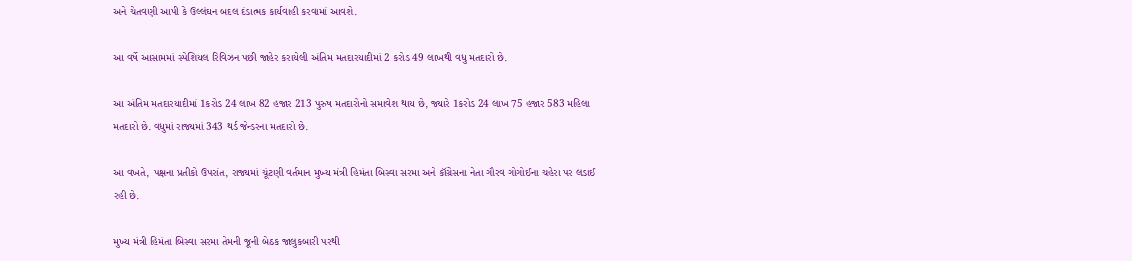અને ચેતવણી આપી કે ઉલ્લંઘન બદલ દંડાત્મક કાર્યવાહી કરવામાં આવશે.

આ વર્ષે આસામમાં સ્પેશિયલ રિવિઝન પછી જાહેર કરાયેલી અંતિમ મતદારયાદીમાં 2 કરોડ 49 લાખથી વધુ મતદારો છે.

આ અંતિમ મતદારયાદીમાં 1કરોડ 24 લાખ 82 હજાર 213 પુરુષ મતદારોનો સમાવેશ થાય છે, જ્યારે 1કરોડ 24 લાખ 75 હજાર 583 મહિલા મતદારો છે. વધુમાં રાજ્યમાં 343 થર્ડ જેન્ડરના મતદારો છે.

આ વખતે, પક્ષના પ્રતીકો ઉપરાંત, રાજ્યમાં ચૂંટણી વર્તમાન મુખ્ય મંત્રી હિમંતા બિસ્વા સરમા અને કૉંગ્રેસના નેતા ગૌરવ ગોગોઈના ચહેરા પર લડાઈ રહી છે.

મુખ્ય મંત્રી હિમંતા બિસ્વા સરમા તેમની જૂની બેઠક જાલુકબારી પરથી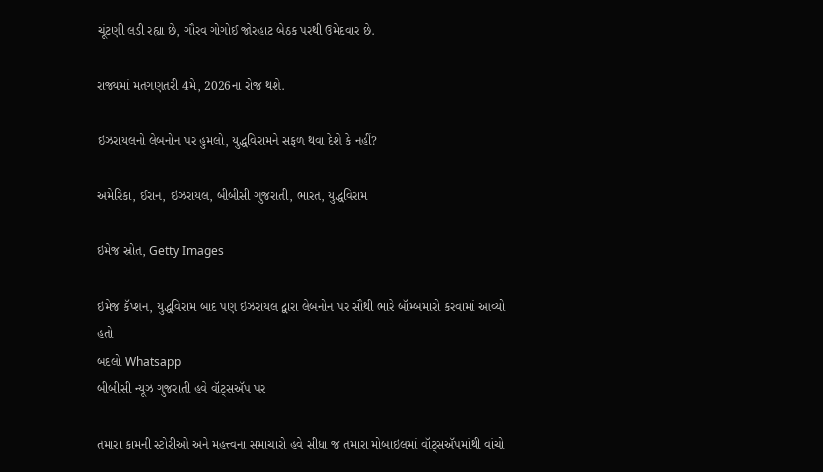ચૂંટણી લડી રહ્યા છે, ગૌરવ ગોગોઈ જોરહાટ બેઠક પરથી ઉમેદવાર છે.

રાજ્યમાં મતગણતરી 4મે, 2026ના રોજ થશે.

ઇઝરાયલનો લેબનોન પર હુમલો, યુદ્ધવિરામને સફળ થવા દેશે કે નહીં?

અમેરિકા, ઈરાન, ઇઝરાયલ, બીબીસી ગુજરાતી, ભારત, યુદ્ધવિરામ

ઇમેજ સ્રોત, Getty Images

ઇમેજ કૅપ્શન, યુદ્ધવિરામ બાદ પણ ઇઝરાયલ દ્વારા લેબનોન પર સૌથી ભારે બૉમ્બમારો કરવામાં આવ્યો હતો
બદલો Whatsapp
બીબીસી ન્યૂઝ ગુજરાતી હવે વૉટ્સઍપ પર

તમારા કામની સ્ટોરીઓ અને મહત્ત્વના સમાચારો હવે સીધા જ તમારા મોબાઇલમાં વૉટ્સઍપમાંથી વાંચો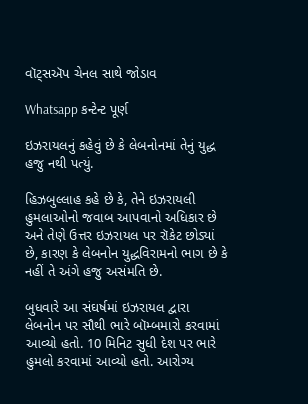વૉટ્સઍપ ચેનલ સાથે જોડાવ

Whatsapp કન્ટેન્ટ પૂર્ણ

ઇઝરાયલનું કહેવું છે કે લેબનોનમાં તેનું યુદ્ધ હજુ નથી પત્યું.

હિઝબુલ્લાહ કહે છે કે, તેને ઇઝરાયલી હુમલાઓનો જવાબ આપવાનો અધિકાર છે અને તેણે ઉત્તર ઇઝરાયલ પર રૉકેટ છોડ્યાં છે, કારણ કે લેબનોન યુદ્ધવિરામનો ભાગ છે કે નહીં તે અંગે હજુ અસંમતિ છે.

બુધવારે આ સંઘર્ષમાં ઇઝરાયલ દ્વારા લેબનોન પર સૌથી ભારે બૉમ્બમારો કરવામાં આવ્યો હતો. 10 મિનિટ સુધી દેશ પર ભારે હુમલો કરવામાં આવ્યો હતો. આરોગ્ય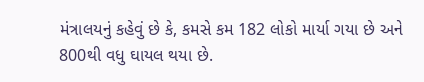મંત્રાલયનું કહેવું છે કે, કમસે કમ 182 લોકો માર્યા ગયા છે અને 800થી વધુ ઘાયલ થયા છે.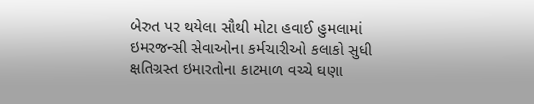બેરુત પર થયેલા સૌથી મોટા હવાઈ હુમલામાં ઇમરજન્સી સેવાઓના કર્મચારીઓ કલાકો સુધી ક્ષતિગ્રસ્ત ઇમારતોના કાટમાળ વચ્ચે ઘણા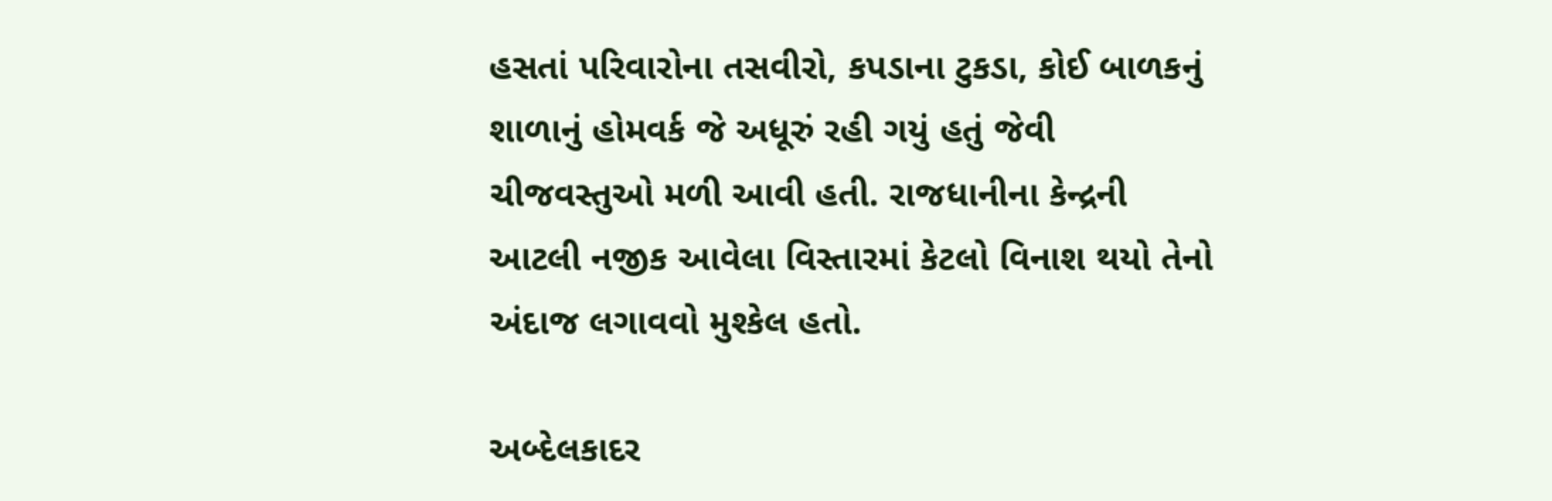હસતાં પરિવારોના તસવીરો, કપડાના ટુકડા, કોઈ બાળકનું શાળાનું હોમવર્ક જે અધૂરું રહી ગયું હતું જેવી ચીજવસ્તુઓ મળી આવી હતી. રાજધાનીના કેન્દ્રની આટલી નજીક આવેલા વિસ્તારમાં કેટલો વિનાશ થયો તેનો અંદાજ લગાવવો મુશ્કેલ હતો.

અબ્દેલકાદર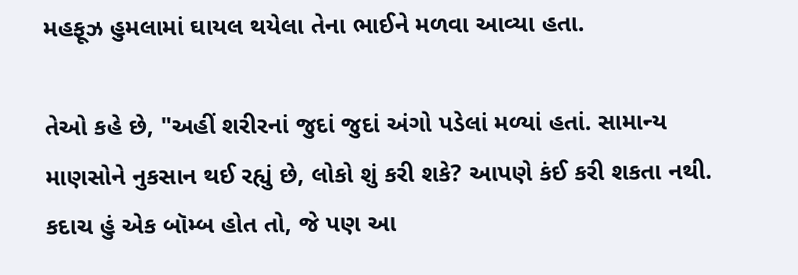મહફૂઝ હુમલામાં ઘાયલ થયેલા તેના ભાઈને મળવા આવ્યા હતા.

તેઓ કહે છે, "અહીં શરીરનાં જુદાં જુદાં અંગો પડેલાં મળ્યાં હતાં. સામાન્ય માણસોને નુકસાન થઈ રહ્યું છે, લોકો શું કરી શકે? આપણે કંઈ કરી શકતા નથી. કદાચ હું એક બૉમ્બ હોત તો, જે પણ આ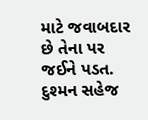માટે જવાબદાર છે તેના પર જઈને પડત. દુશ્મન સહેજ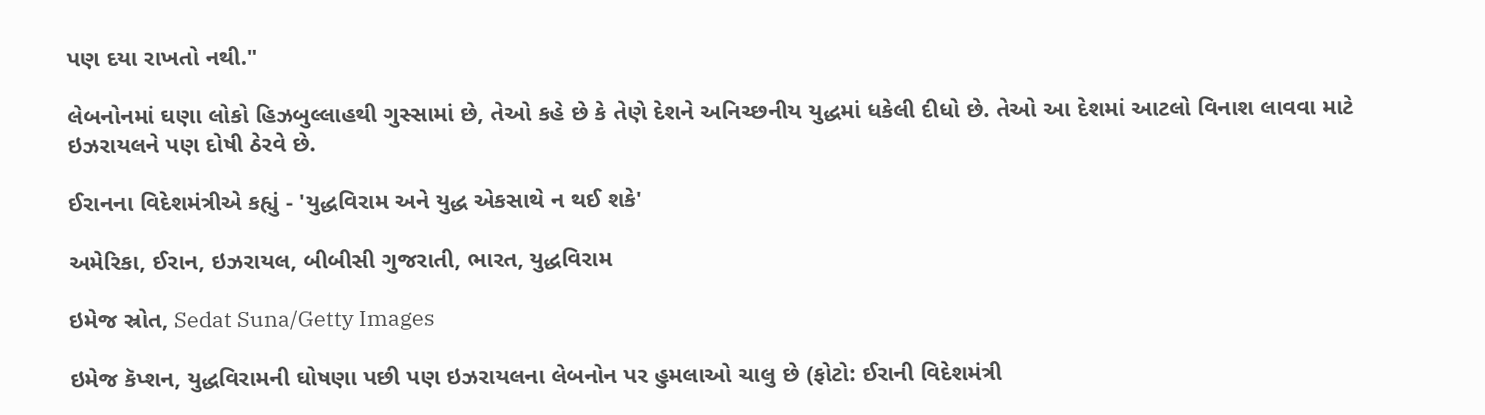પણ દયા રાખતો નથી."

લેબનોનમાં ઘણા લોકો હિઝબુલ્લાહથી ગુસ્સામાં છે, તેઓ કહે છે કે તેણે દેશને અનિચ્છનીય યુદ્ધમાં ધકેલી દીધો છે. તેઓ આ દેશમાં આટલો વિનાશ લાવવા માટે ઇઝરાયલને પણ દોષી ઠેરવે છે.

ઈરાનના વિદેશમંત્રીએ કહ્યું - 'યુદ્ધવિરામ અને યુદ્ધ એકસાથે ન થઈ શકે'

અમેરિકા, ઈરાન, ઇઝરાયલ, બીબીસી ગુજરાતી, ભારત, યુદ્ધવિરામ

ઇમેજ સ્રોત, Sedat Suna/Getty Images

ઇમેજ કૅપ્શન, યુદ્ધવિરામની ઘોષણા પછી પણ ઇઝરાયલના લેબનોન પર હુમલાઓ ચાલુ છે (ફોટો: ઈરાની વિદેશમંત્રી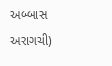અબ્બાસ અરાગચી)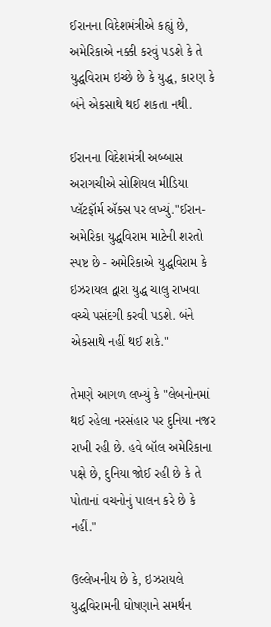ઈરાનના વિદેશમંત્રીએ કહ્યું છે, અમેરિકાએ નક્કી કરવું પડશે કે તે યુદ્ધવિરામ ઇચ્છે છે કે યુદ્ધ, કારણ કે બંને એકસાથે થઈ શકતા નથી.

ઈરાનના વિદેશમંત્રી અબ્બાસ અરાગચીએ સોશિયલ મીડિયા પ્લૅટફૉર્મ ઍક્સ પર લખ્યું."ઈરાન-અમેરિકા યુદ્ધવિરામ માટેની શરતો સ્પષ્ટ છે - અમેરિકાએ યુદ્ધવિરામ કે ઇઝરાયલ દ્વારા યુદ્ધ ચાલુ રાખવા વચ્ચે પસંદગી કરવી પડશે. બંને એકસાથે નહીં થઈ શકે."

તેમણે આગળ લખ્યું કે "લેબનોનમાં થઈ રહેલા નરસંહાર પર દુનિયા નજર રાખી રહી છે. હવે બૉલ અમેરિકાના પક્ષે છે, દુનિયા જોઈ રહી છે કે તે પોતાનાં વચનોનું પાલન કરે છે કે નહીં."

ઉલ્લેખનીય છે કે, ઇઝરાયલે યુદ્ધવિરામની ઘોષણાને સમર્થન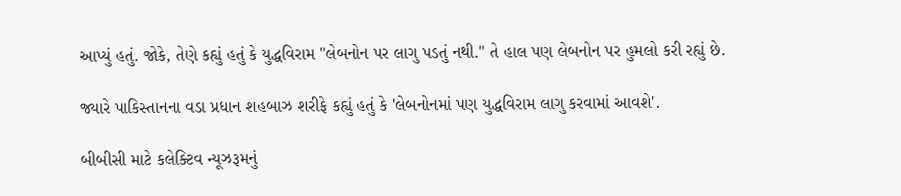આપ્યું હતું. જોકે, તેણે કહ્યું હતું કે યુદ્ધવિરામ "લેબનોન પર લાગુ પડતું નથી." તે હાલ પણ લેબનોન પર હુમલો કરી રહ્યું છે.

જ્યારે પાકિસ્તાનના વડા પ્રધાન શહબાઝ શરીફે કહ્યું હતું કે 'લેબનોનમાં પણ યુદ્ધવિરામ લાગુ કરવામાં આવશે'.

બીબીસી માટે કલેક્ટિવ ન્યૂઝરૂમનું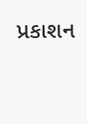પ્રકાશન